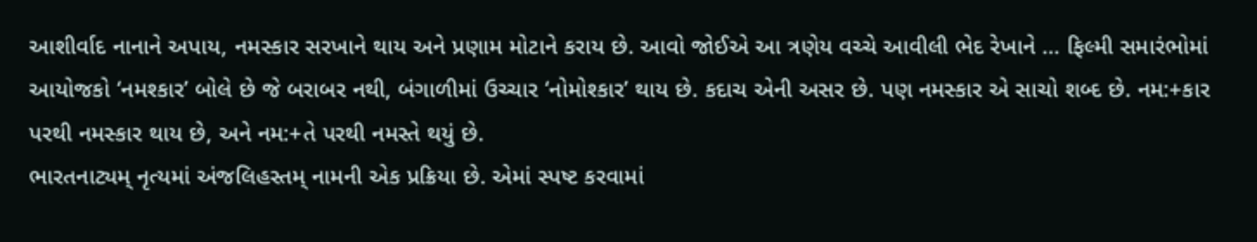આશીર્વાદ નાનાને અપાય, નમસ્કાર સરખાને થાય અને પ્રણામ મોટાને કરાય છે. આવો જોઈએ આ ત્રણેય વચ્ચે આવીલી ભેદ રેખાને … ફિલ્મી સમારંભોમાં આયોજકો ‘નમશ્કાર’ બોલે છે જે બરાબર નથી, બંગાળીમાં ઉચ્ચાર ‘નોમોશ્કાર’ થાય છે. કદાચ એની અસર છે. પણ નમસ્કાર એ સાચો શબ્દ છે. નમ:+કાર પરથી નમસ્કાર થાય છે, અને નમ:+તે પરથી નમસ્તે થયું છે.
ભારતનાટ્યમ્ નૃત્યમાં અંજલિહસ્તમ્ નામની એક પ્રક્રિયા છે. એમાં સ્પષ્ટ કરવામાં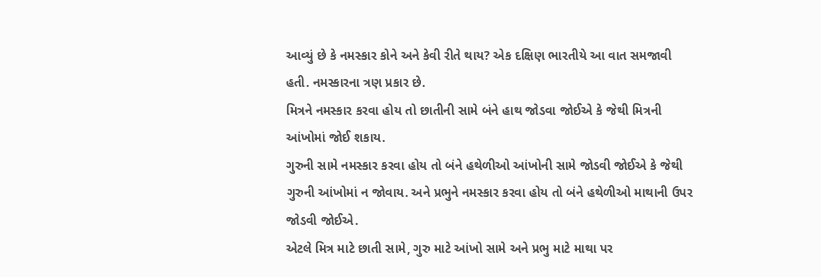આવ્યું છે કે નમસ્કાર કોને અને કેવી રીતે થાય? એક દક્ષિણ ભારતીયે આ વાત સમજાવી હતી. નમસ્કારના ત્રણ પ્રકાર છે.
મિત્રને નમસ્કાર કરવા હોય તો છાતીની સામે બંને હાથ જોડવા જોઈએ કે જેથી મિત્રની આંખોમાં જોઈ શકાય.
ગુરુની સામે નમસ્કાર કરવા હોય તો બંને હથેળીઓ આંખોની સામે જોડવી જોઈએ કે જેથી ગુરુની આંખોમાં ન જોવાય. અને પ્રભુને નમસ્કાર કરવા હોય તો બંને હથેળીઓ માથાની ઉપર જોડવી જોઈએ.
એટલે મિત્ર માટે છાતી સામે, ગુરુ માટે આંખો સામે અને પ્રભુ માટે માથા પર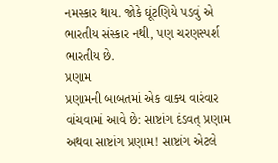નમસ્કાર થાય. જોકે ઘૂંટણિયે પડવું એ ભારતીય સંસ્કાર નથી, પણ ચરણસ્પર્શ ભારતીય છે.
પ્રણામ
પ્રણામની બાબતમાં એક વાક્ય વારંવાર વાંચવામાં આવે છે: સાષ્ટાંગ દંડવત્ પ્રણામ અથવા સાષ્ટાંગ પ્રણામ! સાષ્ટાંગ એટલે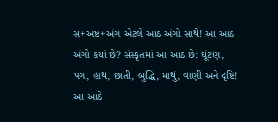સ+અષ્ટ+અંગ એટલે આઠ અંગો સાથે! આ આઠ અંગો કયાં છે? સંસ્કૃતમાં આ આઠ છે: ઘૂંટણ, પગ, હાથ, છાતી, બુદ્ધિ, માથું, વાણી અને દૃષ્ટિ! આ આઠે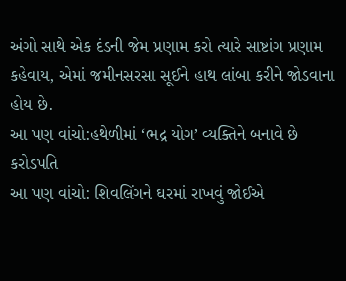અંગો સાથે એક દંડની જેમ પ્રણામ કરો ત્યારે સાષ્ટાંગ પ્રણામ કહેવાય, એમાં જમીનસરસા સૂઈને હાથ લાંબા કરીને જોડવાના હોય છે.
આ પણ વાંચો:હથેળીમાં ‘ભદ્ર યોગ’ વ્યક્તિને બનાવે છે કરોડપતિ
આ પણ વાંચો: શિવલિંગને ઘરમાં રાખવું જોઈએ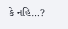કે નહિ…?